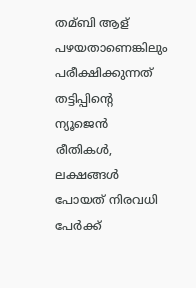തമ്ബി ആള് പഴയതാണെങ്കിലും പരീക്ഷിക്കുന്നത് തട്ടിപ്പിന്റെ ന്യൂജെന്‍ രീതികള്‍, ലക്ഷങ്ങള്‍ പോയത് നിരവധി പേര്‍ക്ക്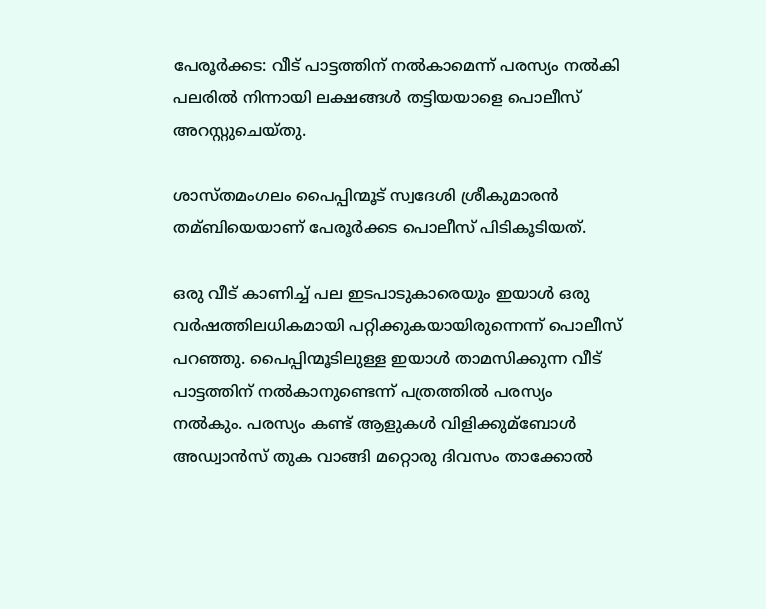പേരൂര്‍ക്കട: വീട് പാട്ടത്തിന് നല്‍കാമെന്ന് പരസ്യം നല്‍കി പലരില്‍ നിന്നായി ലക്ഷങ്ങള്‍ തട്ടിയയാളെ പൊലീസ് അറസ്റ്റുചെയ്‌തു.

ശാസ്തമംഗലം പൈപ്പിന്മൂട് സ്വദേശി ശ്രീകുമാരന്‍ തമ്ബിയെയാണ് പേരൂര്‍ക്കട പൊലീസ് പിടികൂടിയത്.

ഒരു വീട് കാണിച്ച്‌ പല ഇടപാടുകാരെയും ഇയാള്‍ ഒരു വ‍ര്‍ഷത്തിലധികമായി പറ്റിക്കുകയായിരുന്നെന്ന് പൊലീസ് പറഞ്ഞു. പൈപ്പിന്മൂടിലുള്ള ഇയാള്‍ താമസിക്കുന്ന വീട് പാട്ടത്തിന് നല്‍കാനുണ്ടെന്ന് പത്രത്തില്‍ പരസ്യം നല്‍കും. പരസ്യം കണ്ട് ആളുകള്‍ വിളിക്കുമ്ബോള്‍ അഡ്വാന്‍സ് തുക വാങ്ങി മറ്റൊരു ദിവസം താക്കോല്‍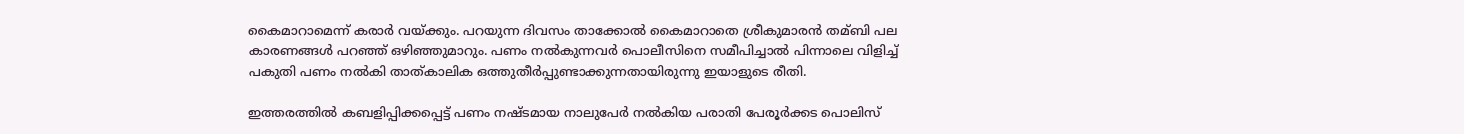കൈമാറാമെന്ന് കരാര്‍ വയ്ക്കും. പറയുന്ന ദിവസം താക്കോല്‍ കൈമാറാതെ ശ്രീകുമാരന്‍ തമ്ബി പല കാരണങ്ങള്‍ പറഞ്ഞ് ഒഴിഞ്ഞുമാറും. പണം നല്‍കുന്നവര്‍ പൊലീസിനെ സമീപിച്ചാല്‍ പിന്നാലെ വിളിച്ച്‌ പകുതി പണം നല്‍കി താത്കാലിക ഒത്തുതീര്‍പ്പുണ്ടാക്കുന്നതായിരുന്നു ഇയാളുടെ രീതി.

ഇത്തരത്തില്‍ കബളിപ്പിക്കപ്പെട്ട് പണം നഷ്ടമായ നാലുപേര്‍ നല്‍കിയ പരാതി പേരൂര്‍ക്കട പൊലിസ്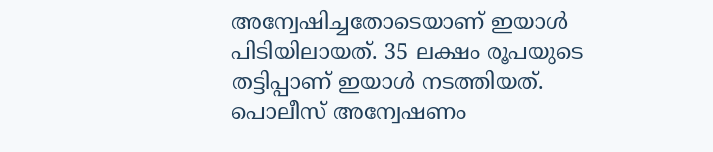അന്വേഷിച്ചതോടെയാണ് ഇയാള്‍ പിടിയിലായത്. 35 ലക്ഷം രൂപയുടെ തട്ടിപ്പാണ് ഇയാള്‍ നടത്തിയത്. പൊലീസ് അന്വേഷണം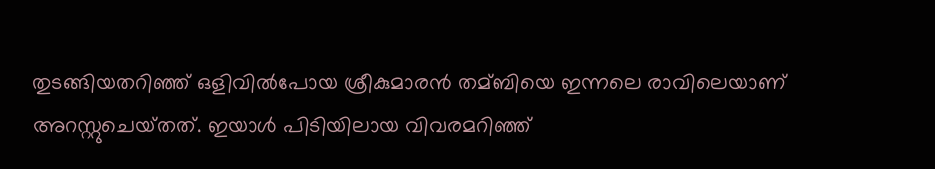തുടങ്ങിയതറിഞ്ഞ് ഒളിവില്‍പോയ ശ്രീകുമാരന്‍ തമ്ബിയെ ഇന്നലെ രാവിലെയാണ് അറസ്റ്റുചെയ്‌തത്. ഇയാള്‍ പിടിയിലായ വിവരമറിഞ്ഞ്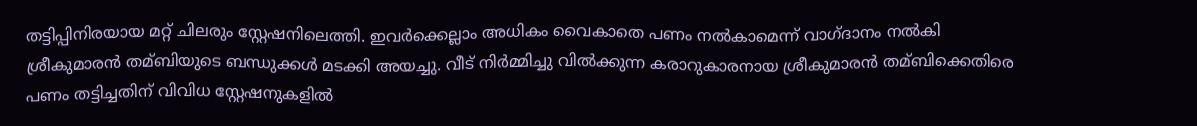തട്ടിപ്പിനിരയായ മറ്റ് ചിലരും സ്റ്റേഷനിലെത്തി. ഇവര്‍ക്കെല്ലാം അധികം വൈകാതെ പണം നല്‍കാമെന്ന് വാഗ്ദാനം നല്‍കി ശ്രീകുമാരന്‍ തമ്ബിയുടെ ബന്ധുക്കള്‍ മടക്കി അയച്ചു. വീട് നിര്‍മ്മിച്ചു വില്‍ക്കുന്ന കരാറുകാരനായ ശ്രീകുമാരന്‍ തമ്ബിക്കെതിരെ പണം തട്ടിച്ചതിന് വിവിധ സ്റ്റേഷനുകളില്‍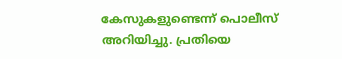കേസുകളുണ്ടെന്ന് പൊലീസ് അറിയിച്ചു. പ്രതിയെ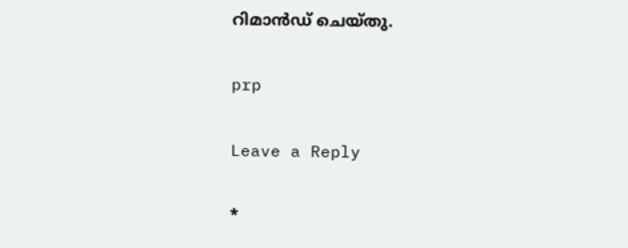റിമാന്‍ഡ് ചെയ്‌തു.

prp

Leave a Reply

*